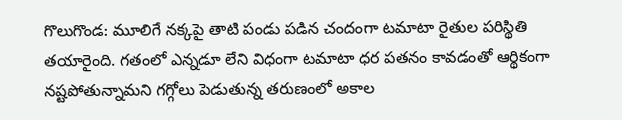గొలుగొండ: మూలిగే నక్కపై తాటి పండు పడిన చందంగా టమాటా రైతుల పరిస్థితి తయారైంది. గతంలో ఎన్నడూ లేని విధంగా టమాటా ధర పతనం కావడంతో ఆర్థికంగా నష్టపోతున్నామని గగ్గోలు పెడుతున్న తరుణంలో అకాల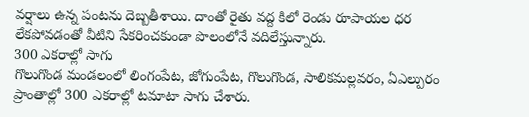వర్షాలు ఉన్న పంటను దెబ్బతీశాయి. దాంతో రైతు వద్ద కిలో రెండు రూపాయల ధర లేకపోవడంతో వీటిని సేకరించకుండా పొలంలోనే వదిలేస్తున్నారు.
300 ఎకరాల్లో సాగు
గొలుగొండ మండలంలో లింగంపేట, జోగుంపేట, గొలుగొండ, సాలికమల్లవరం, ఏఎల్పురం ప్రాంతాల్లో 300 ఎకరాల్లో టమాటా సాగు చేశారు.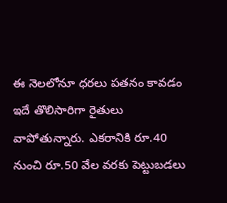ఈ నెలలోనూ ధరలు పతనం కావడం ఇదే తొలిసారిగా రైతులు వాపోతున్నారు. ఎకరానికి రూ.40 నుంచి రూ.50 వేల వరకు పెట్టుబడలు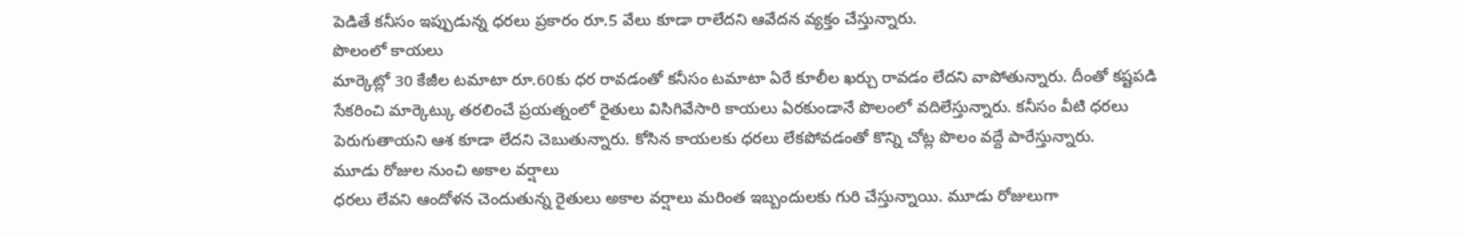పెడితే కనీసం ఇప్పుడున్న ధరలు ప్రకారం రూ.5 వేలు కూడా రాలేదని ఆవేదన వ్యక్తం చేస్తున్నారు.
పొలంలో కాయలు
మార్కెట్లో 30 కేజీల టమాటా రూ.60కు ధర రావడంతో కనీసం టమాటా ఏరే కూలీల ఖర్చు రావడం లేదని వాపోతున్నారు. దీంతో కష్టపడి సేకరించి మార్కెట్కు తరలించే ప్రయత్నంలో రైతులు విసిగివేసారి కాయలు ఏరకుండానే పొలంలో వదిలేస్తున్నారు. కనీసం వీటి ధరలు పెరుగుతాయని ఆశ కూడా లేదని చెబుతున్నారు. కోసిన కాయలకు ధరలు లేకపోవడంతో కొన్ని చోట్ల పొలం వద్దే పారేస్తున్నారు.
మూడు రోజుల నుంచి అకాల వర్షాలు
ధరలు లేవని ఆందోళన చెందుతున్న రైతులు అకాల వర్షాలు మరింత ఇబ్బందులకు గురి చేస్తున్నాయి. మూడు రోజులుగా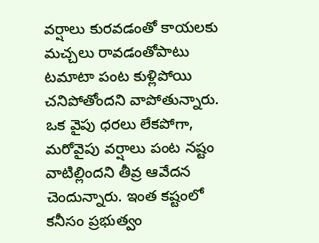వర్షాలు కురవడంతో కాయలకు మచ్చలు రావడంతోపాటు టమాటా పంట కుళ్లిపోయి చనిపోతోందని వాపోతున్నారు. ఒక వైపు ధరలు లేకపోగా, మరోవైపు వర్షాలు పంట నష్టం వాటిల్లిందని తీవ్ర ఆవేదన చెందున్నారు. ఇంత కష్టంలో కనీసం ప్రభుత్వం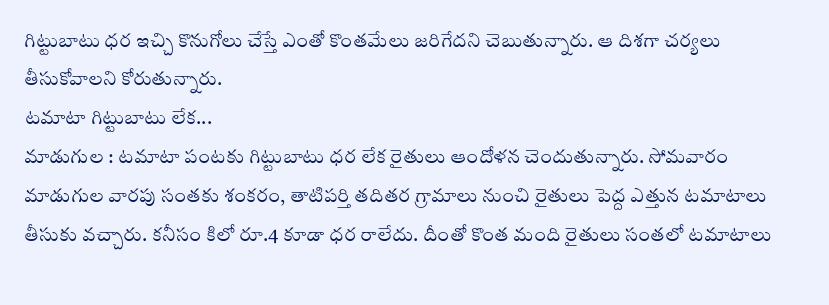గిట్టుబాటు ధర ఇచ్చి కొనుగోలు చేస్తే ఎంతో కొంతమేలు జరిగేదని చెబుతున్నారు. ఆ దిశగా చర్యలు తీసుకోవాలని కోరుతున్నారు.
టమాటా గిట్టుబాటు లేక...
మాడుగుల : టమాటా పంటకు గిట్టుబాటు ధర లేక రైతులు ఆందోళన చెందుతున్నారు. సోమవారం మాడుగుల వారపు సంతకు శంకరం, తాటిపర్తి తదితర గ్రామాలు నుంచి రైతులు పెద్ద ఎత్తున టమాటాలు తీసుకు వచ్చారు. కనీసం కిలో రూ.4 కూడా ధర రాలేదు. దీంతో కొంత మంది రైతులు సంతలో టమాటాలు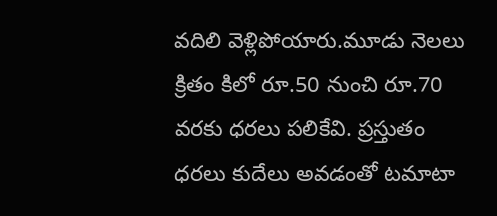వదిలి వెళ్లిపోయారు.మూడు నెలలు క్రితం కిలో రూ.50 నుంచి రూ.70 వరకు ధరలు పలికేవి. ప్రస్తుతం ధరలు కుదేలు అవడంతో టమాటా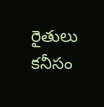రైతులు కనీసం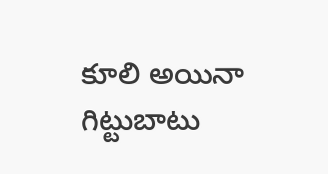కూలి అయినా గిట్టుబాటు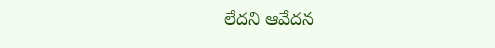లేదని ఆవేదన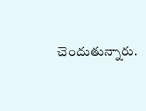చెందుతున్నారు.